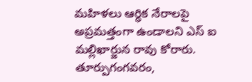మహిళలు ఆర్ధిక నేరాలపై అప్రమత్తంగా ఉండాలని ఎస్ ఐ మల్లిఖార్జున రావు కోరారు. తూర్పుగంగవరం,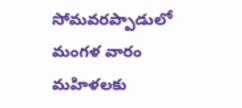సోమవరప్పాడులో మంగళ వారం మహిళలకు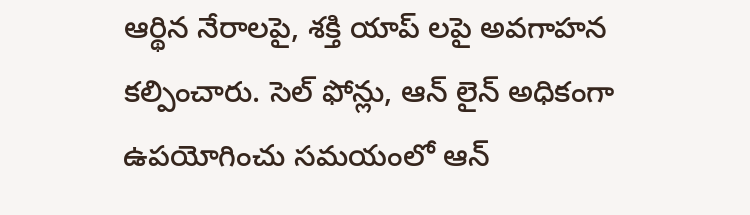ఆర్థిన నేరాలపై, శక్తి యాప్ లపై అవగాహన కల్పించారు. సెల్ ఫోన్లు, ఆన్ లైన్ అధికంగా ఉపయోగించు సమయంలో ఆన్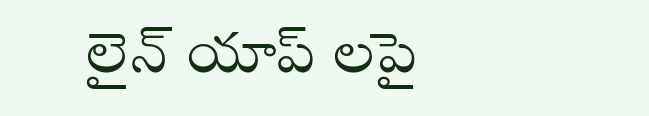లైన్ యాప్ లపై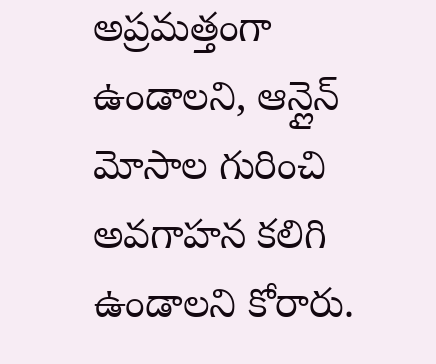అప్రమత్తంగా ఉండాలని, ఆన్లైన్ మోసాల గురించి అవగాహన కలిగి ఉండాలని కోరారు.